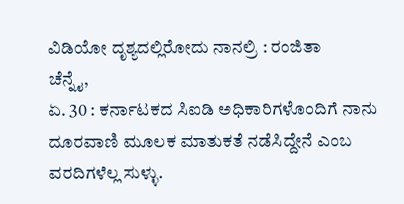ವಿಡಿಯೋ ದೃಶ್ಯದಲ್ಲಿರೋದು ನಾನಲ್ರಿ : ರಂಜಿತಾ
ಚೆನ್ನೈ,
ಏ. 30 : ಕರ್ನಾಟಕದ ಸಿಐಡಿ ಅಧಿಕಾರಿಗಳೊಂದಿಗೆ ನಾನು ದೂರವಾಣಿ ಮೂಲಕ ಮಾತುಕತೆ ನಡೆಸಿದ್ದೇನೆ ಎಂಬ ವರದಿಗಳೆಲ್ಲ ಸುಳ್ಳು.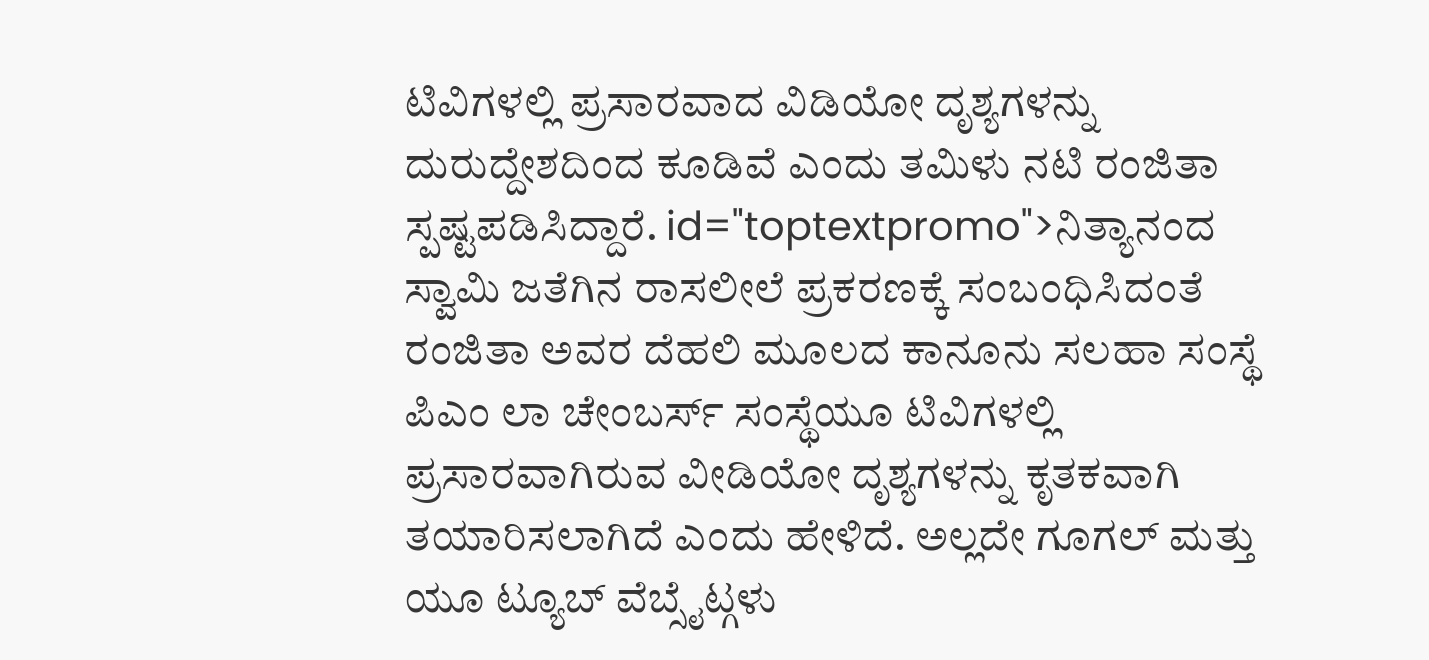ಟಿವಿಗಳಲ್ಲಿ ಪ್ರಸಾರವಾದ ವಿಡಿಯೋ ದೃಶ್ಯಗಳನ್ನು ದುರುದ್ದೇಶದಿಂದ ಕೂಡಿವೆ ಎಂದು ತಮಿಳು ನಟಿ ರಂಜಿತಾ ಸ್ಪಷ್ಟಪಡಿಸಿದ್ದಾರೆ. id="toptextpromo">ನಿತ್ಯಾನಂದ
ಸ್ವಾಮಿ ಜತೆಗಿನ ರಾಸಲೀಲೆ ಪ್ರಕರಣಕ್ಕೆ ಸಂಬಂಧಿಸಿದಂತೆ ರಂಜಿತಾ ಅವರ ದೆಹಲಿ ಮೂಲದ ಕಾನೂನು ಸಲಹಾ ಸಂಸ್ಥೆ ಪಿಎಂ ಲಾ ಚೇಂಬರ್ಸ್ ಸಂಸ್ಥೆಯೂ ಟಿವಿಗಳಲ್ಲಿ ಪ್ರಸಾರವಾಗಿರುವ ವೀಡಿಯೋ ದೃಶ್ಯಗಳನ್ನು ಕೃತಕವಾಗಿ ತಯಾರಿಸಲಾಗಿದೆ ಎಂದು ಹೇಳಿದೆ. ಅಲ್ಲದೇ ಗೂಗಲ್ ಮತ್ತು ಯೂ ಟ್ಯೂಬ್ ವೆಬ್ಸೈಟ್ಗಳು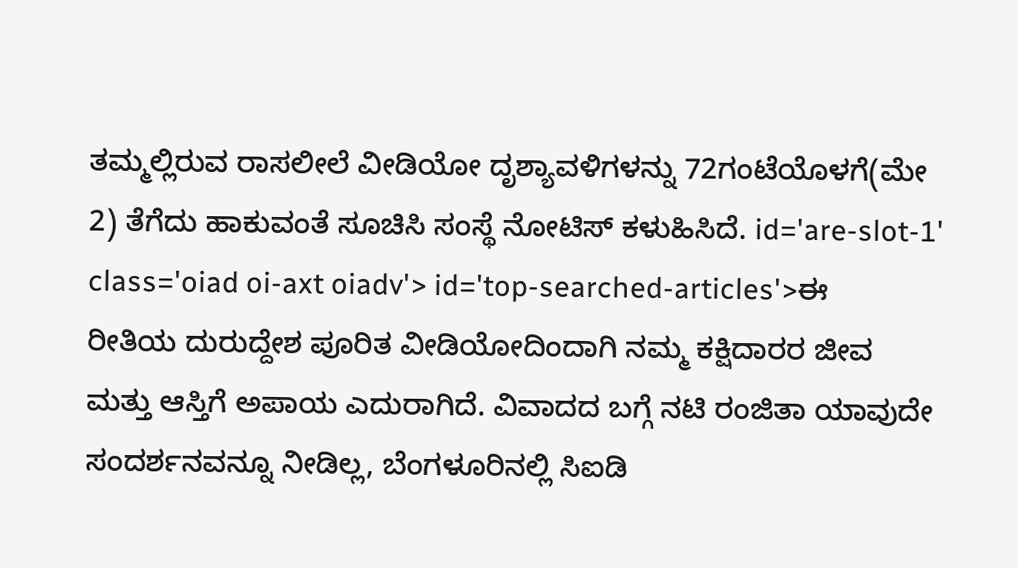ತಮ್ಮಲ್ಲಿರುವ ರಾಸಲೀಲೆ ವೀಡಿಯೋ ದೃಶ್ಯಾವಳಿಗಳನ್ನು 72ಗಂಟೆಯೊಳಗೆ(ಮೇ 2) ತೆಗೆದು ಹಾಕುವಂತೆ ಸೂಚಿಸಿ ಸಂಸ್ಥೆ ನೋಟಿಸ್ ಕಳುಹಿಸಿದೆ. id='are-slot-1' class='oiad oi-axt oiadv'> id='top-searched-articles'>ಈ
ರೀತಿಯ ದುರುದ್ದೇಶ ಪೂರಿತ ವೀಡಿಯೋದಿಂದಾಗಿ ನಮ್ಮ ಕಕ್ಷಿದಾರರ ಜೀವ ಮತ್ತು ಆಸ್ತಿಗೆ ಅಪಾಯ ಎದುರಾಗಿದೆ. ವಿವಾದದ ಬಗ್ಗೆ ನಟಿ ರಂಜಿತಾ ಯಾವುದೇ ಸಂದರ್ಶನವನ್ನೂ ನೀಡಿಲ್ಲ, ಬೆಂಗಳೂರಿನಲ್ಲಿ ಸಿಐಡಿ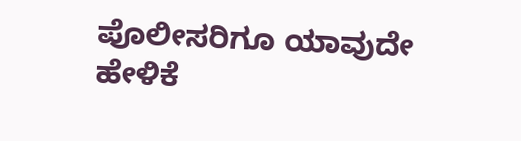ಪೊಲೀಸರಿಗೂ ಯಾವುದೇ ಹೇಳಿಕೆ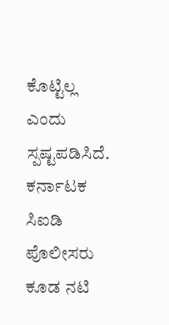ಕೊಟ್ಟಿಲ್ಲ ಎಂದು ಸ್ಪಷ್ಟಪಡಿಸಿದೆ. ಕರ್ನಾಟಕ ಸಿಐಡಿ ಪೊಲೀಸರು ಕೂಡ ನಟಿ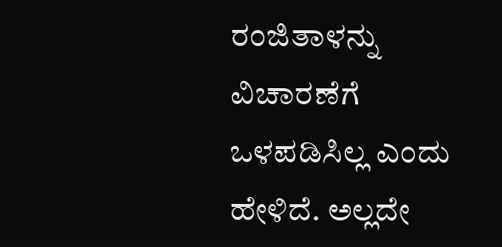ರಂಜಿತಾಳನ್ನು ವಿಚಾರಣೆಗೆ ಒಳಪಡಿಸಿಲ್ಲ ಎಂದು ಹೇಳಿದೆ. ಅಲ್ಲದೇ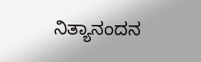ನಿತ್ಯಾನಂದನ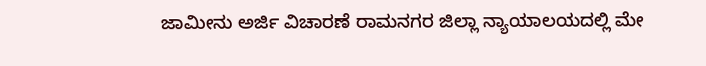ಜಾಮೀನು ಅರ್ಜಿ ವಿಚಾರಣೆ ರಾಮನಗರ ಜಿಲ್ಲಾ ನ್ಯಾಯಾಲಯದಲ್ಲಿ ಮೇ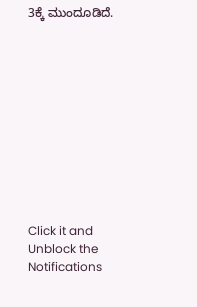3ಕ್ಕೆ ಮುಂದೂಡಿದೆ.











Click it and Unblock the Notifications